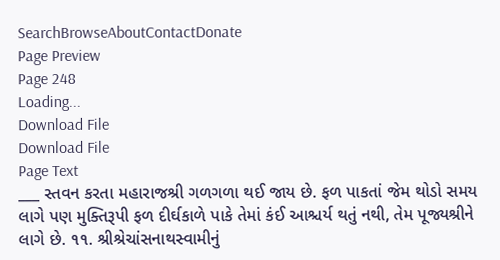SearchBrowseAboutContactDonate
Page Preview
Page 248
Loading...
Download File
Download File
Page Text
___ સ્તવન કરતા મહારાજશ્રી ગળગળા થઈ જાય છે. ફળ પાકતાં જેમ થોડો સમય લાગે પણ મુક્તિરૂપી ફળ દીર્ઘકાળે પાકે તેમાં કંઈ આશ્ચર્ય થતું નથી, તેમ પૂજ્યશ્રીને લાગે છે. ૧૧. શ્રીશ્રેચાંસનાથસ્વામીનું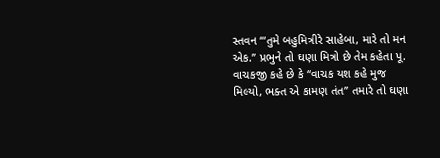સ્તવન ‘“તુમે બહુમિત્રીરે સાહેબા, મારે તો મન એક.’’ પ્રભુને તો ઘણા મિત્રો છે તેમ કહેતા પૂ. વાચકજી કહે છે કે ‘‘વાચક યશ કહે મુજ મિલ્યો, ભક્ત એ કામણ તંત’’ તમારે તો ઘણા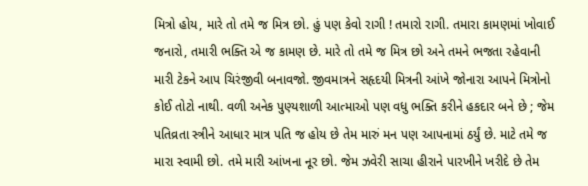મિત્રો હોય, મારે તો તમે જ મિત્ર છો. હું પણ કેવો રાગી ! તમારો રાગી. તમારા કામણમાં ખોવાઈ જનારો, તમારી ભક્તિ એ જ કામણ છે. મારે તો તમે જ મિત્ર છો અને તમને ભજતા રહેવાની મારી ટેકને આપ ચિરંજીવી બનાવજો. જીવમાત્રને સહૃદયી મિત્રની આંખે જોનારા આપને મિત્રોનો કોઈ તોટો નાથી. વળી અનેક પુણ્યશાળી આત્માઓ પણ વધુ ભક્તિ કરીને હકદાર બને છે ; જેમ પતિવ્રતા સ્ત્રીને આધાર માત્ર પતિ જ હોય છે તેમ મારું મન પણ આપનામાં ઠર્યું છે. માટે તમે જ મારા સ્વામી છો. તમે મારી આંખના નૂર છો. જેમ ઝવેરી સાચા હીરાને પારખીને ખરીદે છે તેમ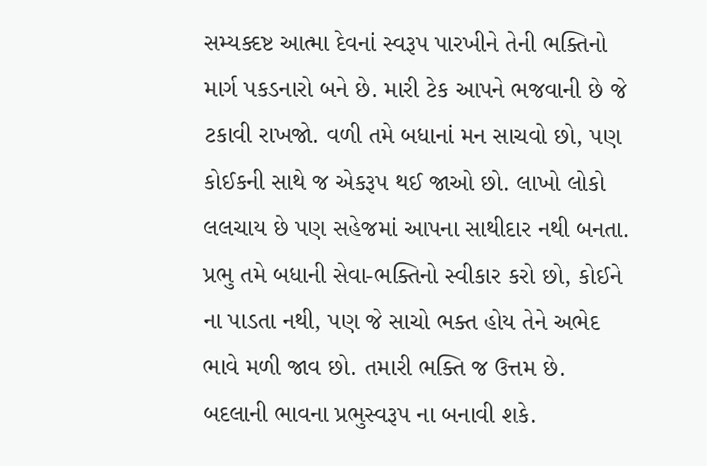સમ્યક્દષ્ટ આત્મા દેવનાં સ્વરૂપ પારખીને તેની ભક્તિનો માર્ગ પકડનારો બને છે. મારી ટેક આપને ભજવાની છે જે ટકાવી રાખજો. વળી તમે બધાનાં મન સાચવો છો, પણ કોઈકની સાથે જ એકરૂપ થઈ જાઓ છો. લાખો લોકો લલચાય છે પણ સહેજમાં આપના સાથીદાર નથી બનતા. પ્રભુ તમે બધાની સેવા-ભક્તિનો સ્વીકાર કરો છો, કોઈને ના પાડતા નથી, પણ જે સાચો ભક્ત હોય તેને અભેદ ભાવે મળી જાવ છો. તમારી ભક્તિ જ ઉત્તમ છે. બદલાની ભાવના પ્રભુસ્વરૂપ ના બનાવી શકે.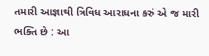તમારી આજ્ઞાથી ત્રિવિધ આરાધના કરું એ જ મારી ભક્તિ છે : આ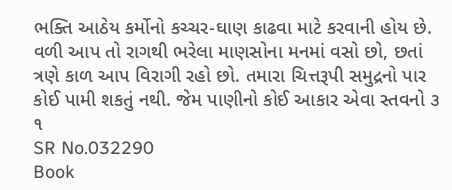ભક્તિ આઠેય કર્મોનો કચ્ચર-ઘાણ કાઢવા માટે કરવાની હોય છે. વળી આપ તો રાગથી ભરેલા માણસોના મનમાં વસો છો, છતાં ત્રણે કાળ આપ વિરાગી રહો છો. તમારા ચિત્તરૂપી સમુદ્રનો પાર કોઈ પામી શકતું નથી. જેમ પાણીનો કોઈ આકાર એવા સ્તવનો ૩ ૧
SR No.032290
Book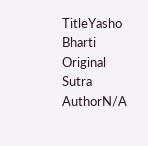TitleYasho Bharti
Original Sutra AuthorN/A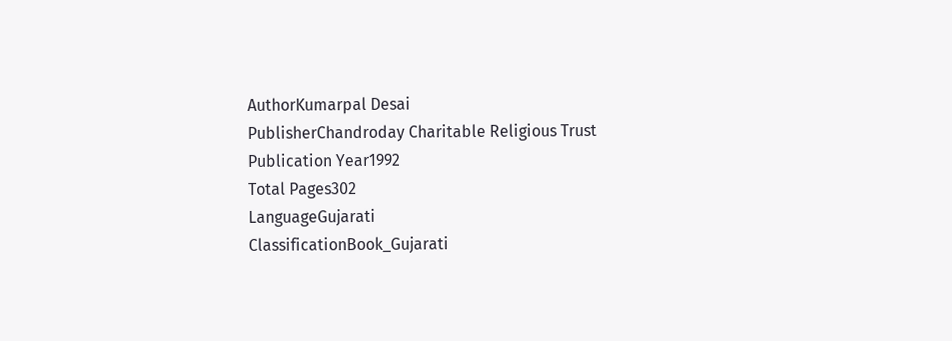AuthorKumarpal Desai
PublisherChandroday Charitable Religious Trust
Publication Year1992
Total Pages302
LanguageGujarati
ClassificationBook_Gujarati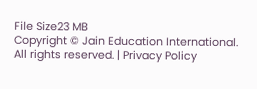File Size23 MB
Copyright © Jain Education International. All rights reserved. | Privacy Policy